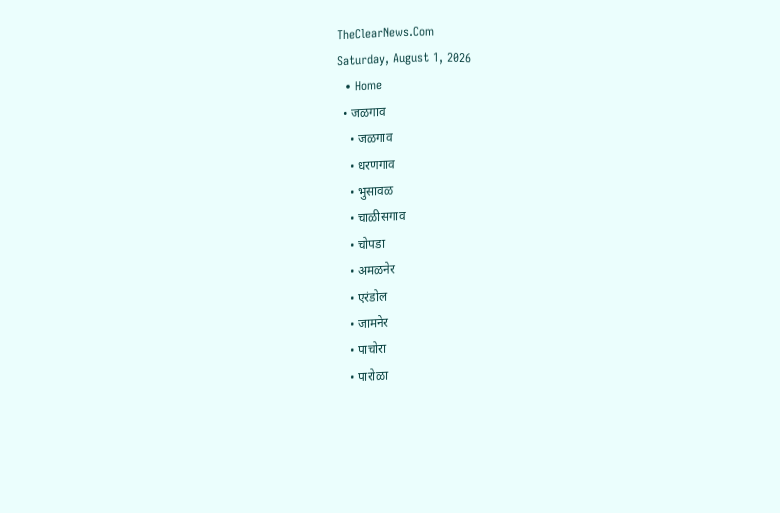TheClearNews.Com
Saturday, August 1, 2026
  • Home
  • जळगाव
    • जळगाव
    • धरणगाव
    • भुसावळ
    • चाळीसगाव
    • चोपडा
    • अमळनेर
    • एरंडोल
    • जामनेर
    • पाचोरा
    • पारोळा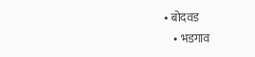• बोदवड
    • भडगाव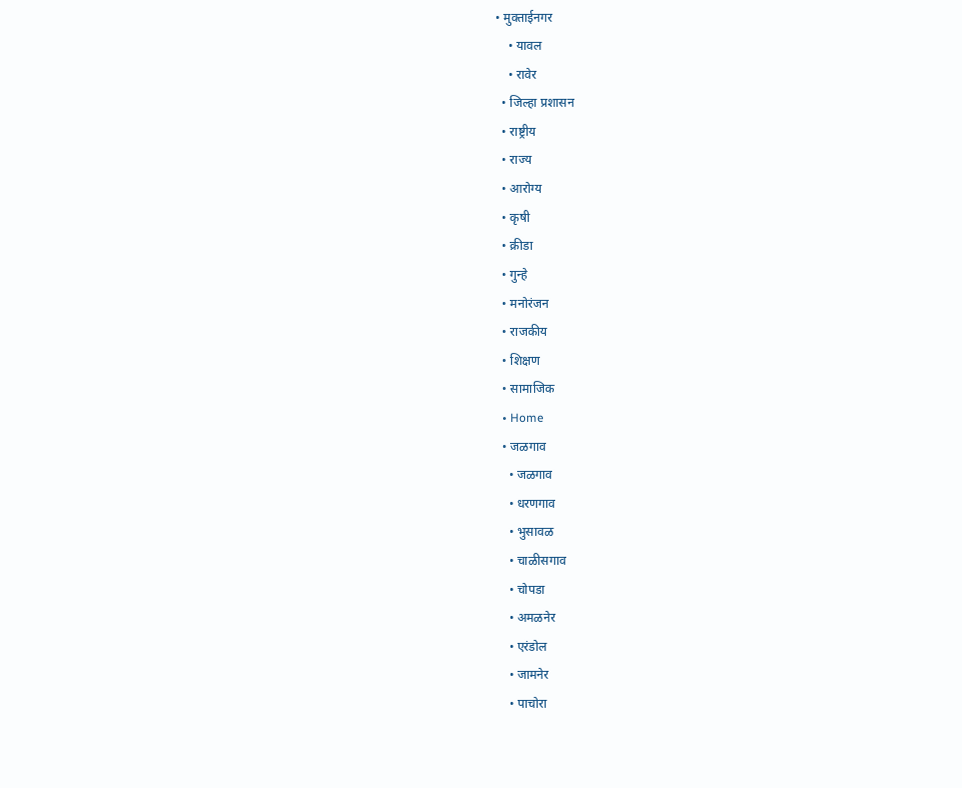• मुक्ताईनगर
    • यावल
    • रावेर
  • जिल्हा प्रशासन
  • राष्ट्रीय
  • राज्य
  • आरोग्य
  • कृषी
  • क्रीडा
  • गुन्हे
  • मनोरंजन
  • राजकीय
  • शिक्षण
  • सामाजिक
  • Home
  • जळगाव
    • जळगाव
    • धरणगाव
    • भुसावळ
    • चाळीसगाव
    • चोपडा
    • अमळनेर
    • एरंडोल
    • जामनेर
    • पाचोरा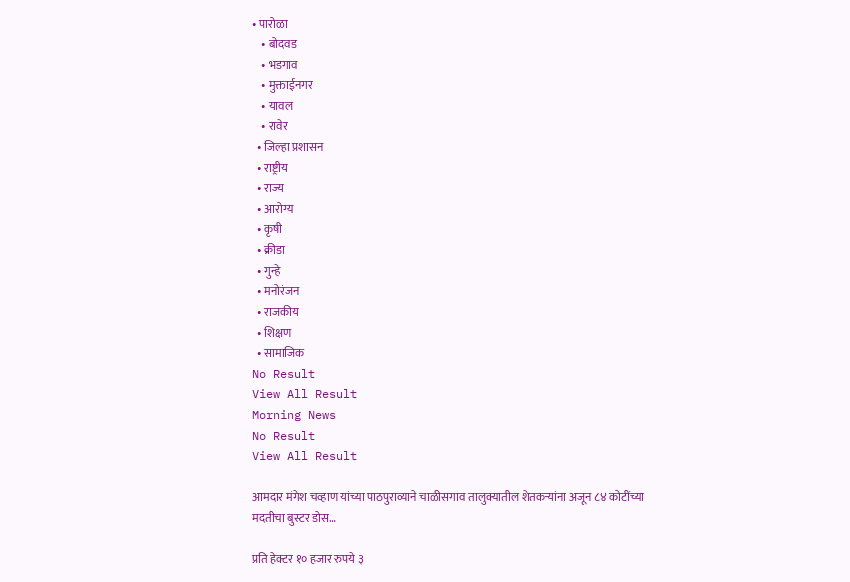• पारोळा
    • बोदवड
    • भडगाव
    • मुक्ताईनगर
    • यावल
    • रावेर
  • जिल्हा प्रशासन
  • राष्ट्रीय
  • राज्य
  • आरोग्य
  • कृषी
  • क्रीडा
  • गुन्हे
  • मनोरंजन
  • राजकीय
  • शिक्षण
  • सामाजिक
No Result
View All Result
Morning News
No Result
View All Result

आमदार मंगेश चव्हाण यांच्या पाठपुराव्याने चाळीसगाव तालुक्यातील शेतकऱ्यांना अजून ८४ कोटींच्या मदतीचा बुस्टर डोस…

प्रति हेक्टर १० हजार रुपये ३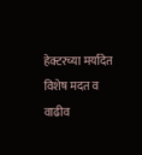हेक्टरच्या मर्यादेत विशेष मदत व वाढीव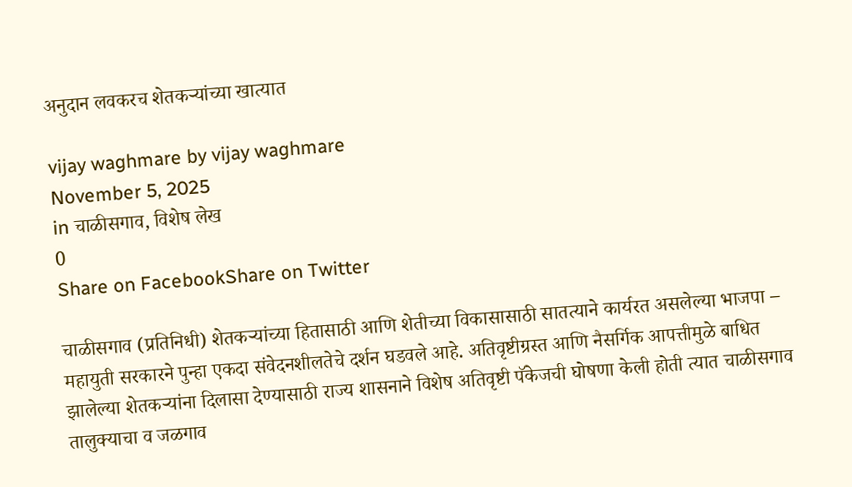अनुदान लवकरच शेतकऱ्यांच्या खात्यात

vijay waghmare by vijay waghmare
November 5, 2025
in चाळीसगाव, विशेष लेख
0
Share on FacebookShare on Twitter

चाळीसगाव (प्रतिनिधी) शेतकऱ्यांच्या हितासाठी आणि शेतीच्या विकासासाठी सातत्याने कार्यरत असलेल्या भाजपा – महायुती सरकारने पुन्हा एकदा संवेदनशीलतेचे दर्शन घडवले आहे. अतिवृष्टीग्रस्त आणि नैसर्गिक आपत्तीमुळे बाधित झालेल्या शेतकऱ्यांना दिलासा देण्यासाठी राज्य शासनाने विशेष अतिवृष्टी पॅकेजची घोषणा केली होती त्यात चाळीसगाव तालुक्याचा व जळगाव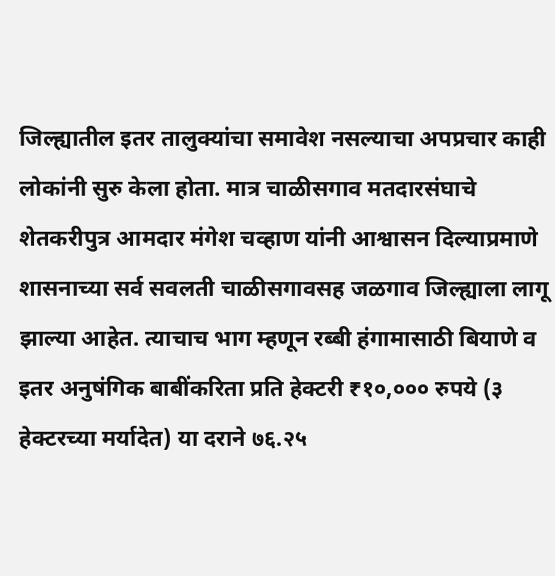जिल्ह्यातील इतर तालुक्यांचा समावेश नसल्याचा अपप्रचार काही लोकांनी सुरु केला होता. मात्र चाळीसगाव मतदारसंघाचे शेतकरीपुत्र आमदार मंगेश चव्हाण यांनी आश्वासन दिल्याप्रमाणे शासनाच्या सर्व सवलती चाळीसगावसह जळगाव जिल्ह्याला लागू झाल्या आहेत. त्याचाच भाग म्हणून रब्बी हंगामासाठी बियाणे व इतर अनुषंगिक बाबींकरिता प्रति हेक्टरी ₹१०,००० रुपये (३ हेक्टरच्या मर्यादेत) या दराने ७६.२५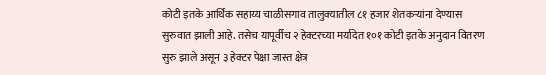कोटी इतके आर्थिक सहाय्य चाळीसगाव तालुक्यातील ८१ हजार शेतकऱ्यांना देण्यास सुरुवात झाली आहे. तसेच यापूर्वीच २ हेक्टरच्या मर्यादेत १०१ कोटी इतके अनुदान वितरण सुरु झाले असून ३ हेक्टर पेक्षा जास्त क्षेत्र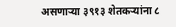असणाऱ्या ३९१३ शेतकऱ्यांना ८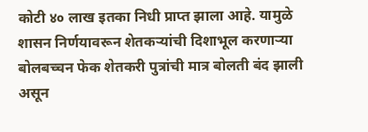कोटी ४० लाख इतका निधी प्राप्त झाला आहे. यामुळे शासन निर्णयावरून शेतकऱ्यांची दिशाभूल करणाऱ्या बोलबच्चन फेक शेतकरी पुत्रांची मात्र बोलती बंद झाली असून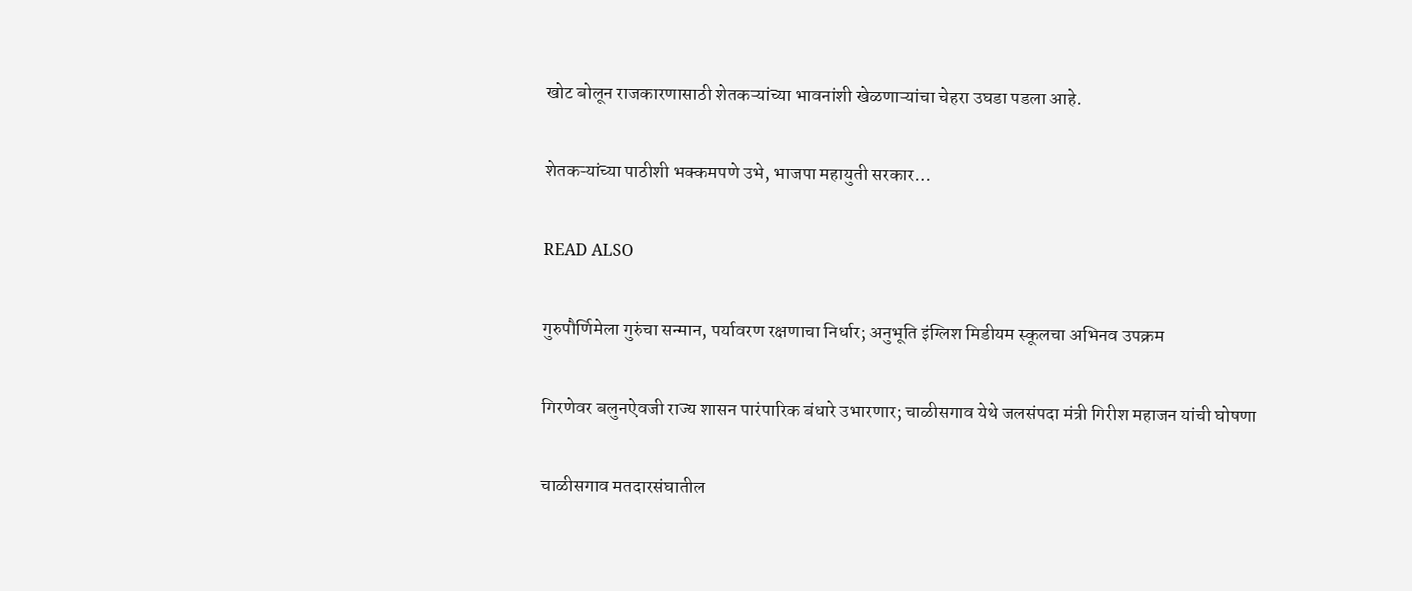खोट बोलून राजकारणासाठी शेतकऱ्यांच्या भावनांशी खेळणाऱ्यांचा चेहरा उघडा पडला आहे.

शेतकऱ्यांच्या पाठीशी भक्कमपणे उभे, भाजपा महायुती सरकार…

READ ALSO

गुरुपौर्णिमेला गुरुंचा सन्मान, पर्यावरण रक्षणाचा निर्धार; अनुभूति इंग्लिश मिडीयम स्कूलचा अभिनव उपक्रम

गिरणेवर बलुनऐवजी राज्य शासन पारंपारिक बंधारे उभारणार; चाळीसगाव येथे जलसंपदा मंत्री गिरीश महाजन यांची घोषणा

चाळीसगाव मतदारसंघातील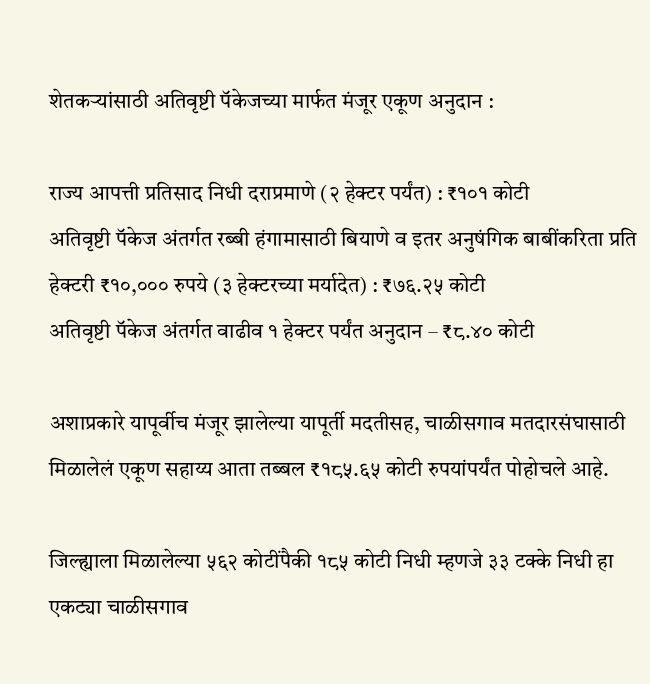शेतकऱ्यांसाठी अतिवृष्टी पॅकेजच्या मार्फत मंजूर एकूण अनुदान :

राज्य आपत्ती प्रतिसाद निधी दराप्रमाणे (२ हेक्टर पर्यंत) : ₹१०१ कोटी
अतिवृष्टी पॅकेज अंतर्गत रब्बी हंगामासाठी बियाणे व इतर अनुषंगिक बाबींकरिता प्रति हेक्टरी ₹१०,००० रुपये (३ हेक्टरच्या मर्यादेत) : ₹७६.२५ कोटी
अतिवृष्टी पॅकेज अंतर्गत वाढीव १ हेक्टर पर्यंत अनुदान – ₹८.४० कोटी

अशाप्रकारे यापूर्वीच मंजूर झालेल्या यापूर्ती मदतीसह, चाळीसगाव मतदारसंघासाठी मिळालेलं एकूण सहाय्य आता तब्बल ₹१८५.६५ कोटी रुपयांपर्यंत पोहोचले आहे.

जिल्ह्याला मिळालेल्या ५६२ कोटींपैकी १८५ कोटी निधी म्हणजे ३३ टक्के निधी हा एकट्या चाळीसगाव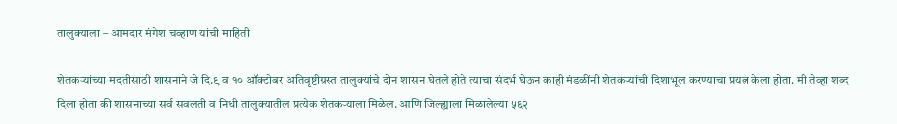तालुक्याला – आमदार मंगेश चव्हाण यांची माहिती

शेतकऱ्यांच्या मदतीसाठी शासनाने जे दि.९ व १० ऑक्टोबर अतिवृष्टीग्रस्त तालुक्यांचे दोन शासन घेतले होते त्याचा संदर्भ घेऊन काही मंडळींनी शेतकऱ्यांची दिशाभूल करण्याचा प्रयत्न केला होता. मी तेव्हा शब्द दिला होता की शासनाच्या सर्व सवलती व निधी तालुक्यातील प्रत्येक शेतकऱ्याला मिळेल. आणि जिल्ह्याला मिळालेल्या ५६२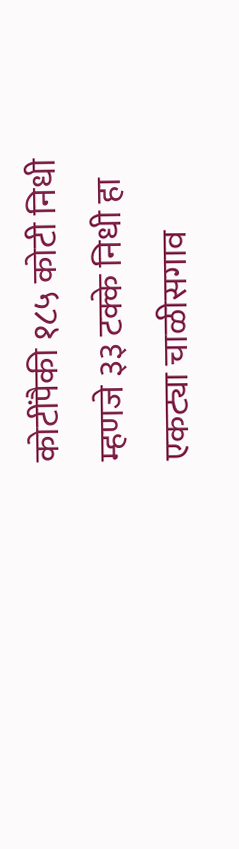कोटींपैकी १८५ कोटी निधी म्हणजे ३३ टक्के निधी हा एकट्या चाळीसगाव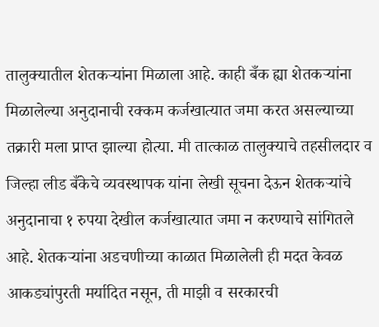तालुक्यातील शेतकऱ्यांना मिळाला आहे. काही बँक ह्या शेतकऱ्यांना मिळालेल्या अनुदानाची रक्कम कर्जखात्यात जमा करत असल्याच्या तक्रारी मला प्राप्त झाल्या होत्या. मी तात्काळ तालुक्याचे तहसीलदार व जिल्हा लीड बँकेचे व्यवस्थापक यांना लेखी सूचना देऊन शेतकऱ्यांचे अनुदानाचा १ रुपया देखील कर्जखात्यात जमा न करण्याचे सांगितले आहे. शेतकऱ्यांना अडचणीच्या काळात मिळालेली ही मदत केवळ आकड्यांपुरती मर्यादित नसून, ती माझी व सरकारची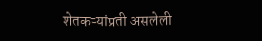शेतकऱ्यांप्रती असलेली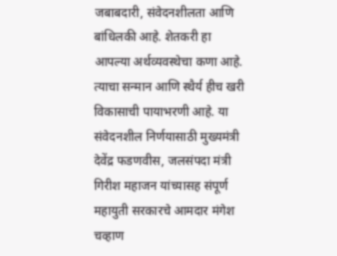जबाबदारी, संवेदनशीलता आणि बांधिलकी आहे. शेतकरी हा आपल्या अर्थव्यवस्थेचा कणा आहे. त्याचा सन्मान आणि स्थैर्य हीच खरी विकासाची पायाभरणी आहे. या संवेदनशील निर्णयासाठी मुख्यमंत्री देवेंद्र फडणवीस, जलसंपदा मंत्री गिरीश महाजन यांच्यासह संपूर्ण महायुती सरकारचे आमदार मंगेश चव्हाण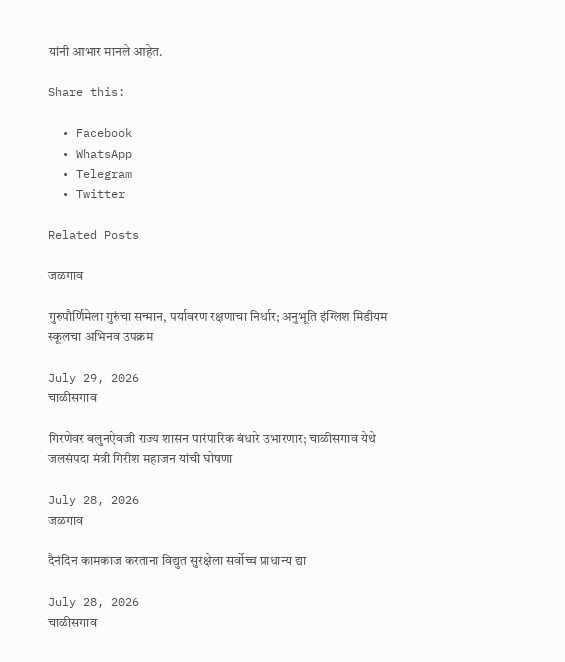यांनी आभार मानले आहेत.

Share this:

  • Facebook
  • WhatsApp
  • Telegram
  • Twitter

Related Posts

जळगाव

गुरुपौर्णिमेला गुरुंचा सन्मान, पर्यावरण रक्षणाचा निर्धार; अनुभूति इंग्लिश मिडीयम स्कूलचा अभिनव उपक्रम

July 29, 2026
चाळीसगाव

गिरणेवर बलुनऐवजी राज्य शासन पारंपारिक बंधारे उभारणार; चाळीसगाव येथे जलसंपदा मंत्री गिरीश महाजन यांची घोषणा

July 28, 2026
जळगाव

दैनंदिन कामकाज करताना विद्युत सुरक्षेला सर्वोच्च प्राधान्य द्या

July 28, 2026
चाळीसगाव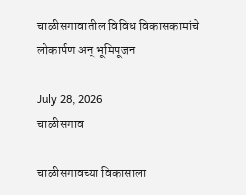चाळीसगावातील विविध विकासकामांचे लोकार्पण अन् भूमिपूजन

July 28, 2026
चाळीसगाव

चाळीसगावच्या विकासाला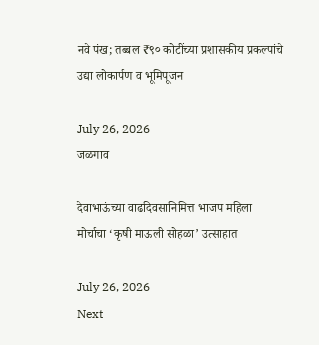नवे पंख; तब्बल ₹९० कोटींच्या प्रशासकीय प्रकल्पांचे उद्या लोकार्पण व भूमिपूजन

July 26, 2026
जळगाव

देवाभाऊंच्या वाढदिवसानिमित्त भाजप महिला मोर्चाचा ‘कृषी माऊली सोहळा’ उत्साहात

July 26, 2026
Next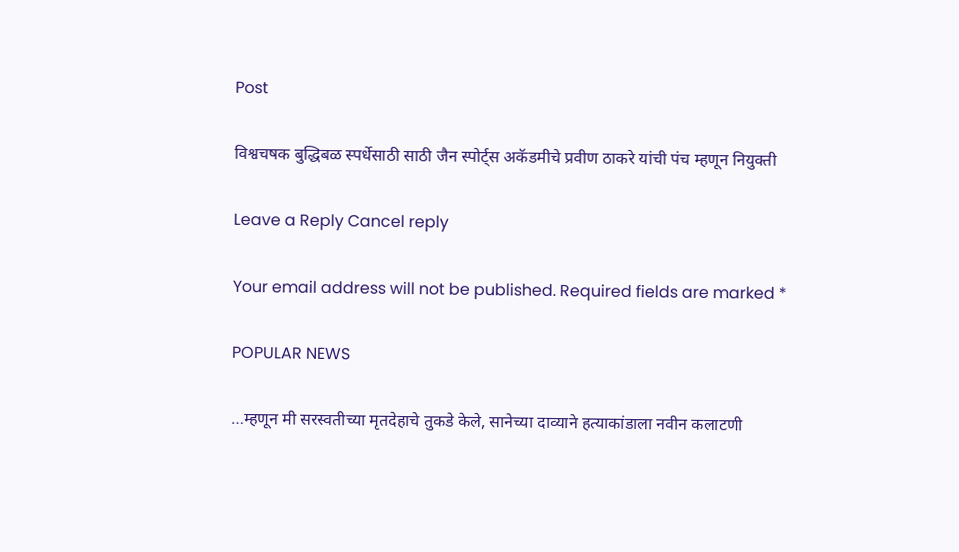Post

विश्वचषक बुद्धिबळ स्पर्धेसाठी साठी जैन स्पोर्ट्स अकॅडमीचे प्रवीण ठाकरे यांची पंच म्हणून नियुक्ती

Leave a Reply Cancel reply

Your email address will not be published. Required fields are marked *

POPULAR NEWS

…म्हणून मी सरस्वतीच्या मृतदेहाचे तुकडे केले, सानेच्या दाव्याने हत्याकांडाला नवीन कलाटणी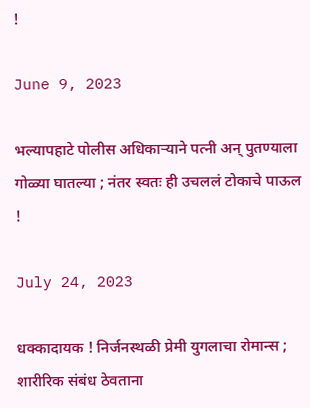!

June 9, 2023

भल्यापहाटे पोलीस अधिकाऱ्याने पत्नी अन् पुतण्याला गोळ्या घातल्या ; नंतर स्वतः ही उचललं टोकाचे पाऊल !

July 24, 2023

धक्कादायक ! निर्जनस्थळी प्रेमी युगलाचा रोमान्स ; शारीरिक संबंध ठेवताना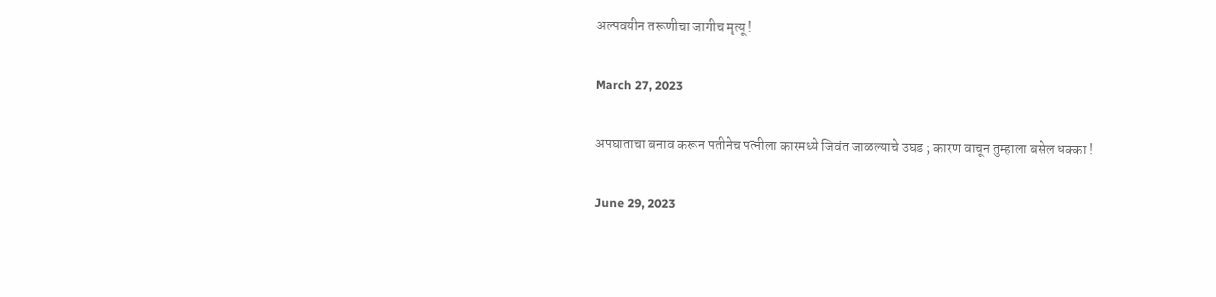अल्पवयीन तरूणीचा जागीच मृत्यू !

March 27, 2023

अपघाताचा बनाव करून पतीनेच पत्नीला कारमध्ये जिवंत जाळल्याचे उघड ; कारण वाचून तुम्हाला बसेल धक्का !

June 29, 2023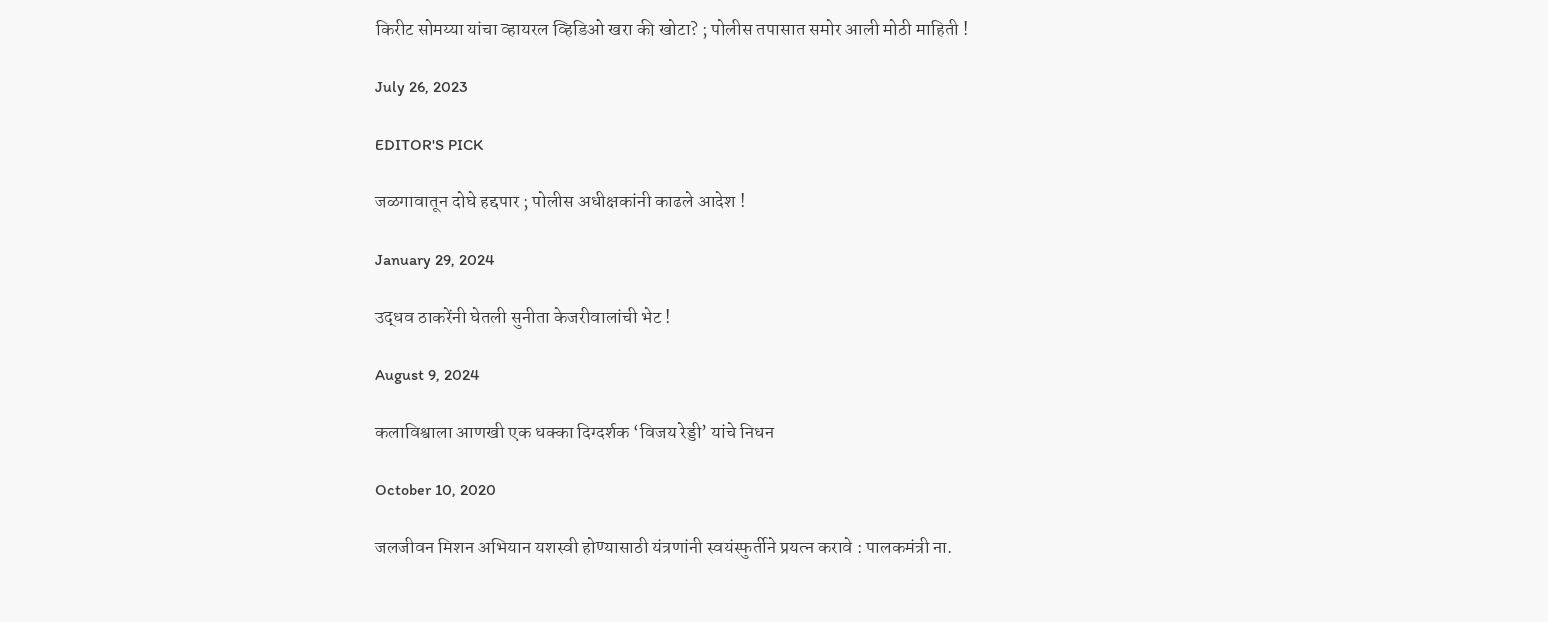किरीट सोमय्या यांचा व्हायरल व्हिडिओ खरा की खोटा? ; पोलीस तपासात समोर आली मोठी माहिती !

July 26, 2023

EDITOR'S PICK

जळगावातून दोघे हद्दपार ; पोलीस अधीक्षकांनी काढले आदेश !

January 29, 2024

उद्धव ठाकरेंनी घेतली सुनीता केजरीवालांची भेट !

August 9, 2024

कलाविश्वाला आणखी एक धक्का दिग्दर्शक ‘विजय रेड्डी’ यांचे निधन

October 10, 2020

जलजीवन मिशन अभियान यशस्वी होण्यासाठी यंत्रणांनी स्वयंस्फुर्तीने प्रयत्न करावे : पालकमंत्री ना.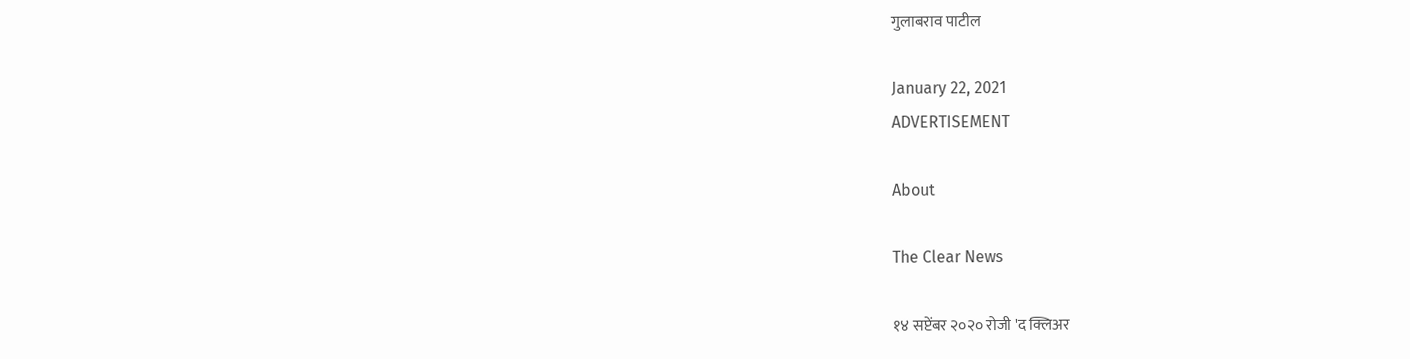गुलाबराव पाटील

January 22, 2021
ADVERTISEMENT

About

The Clear News

१४ सप्टेंबर २०२० रोजी 'द क्लिअर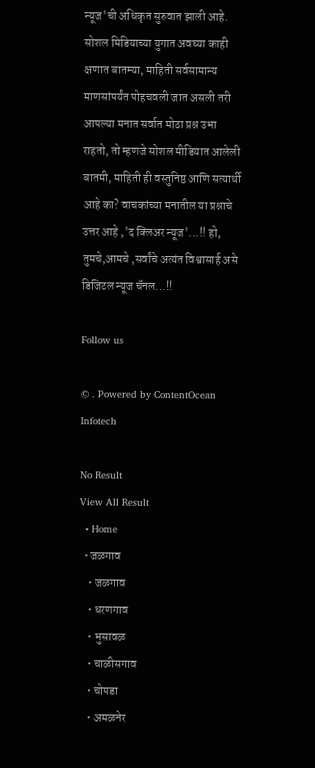न्यूज'ची अधिकृत सुरुवात झाली आहे. सोशल मिडियाच्या युगात अवघ्या काही क्षणात बातम्या, माहिती सर्वसामान्य माणसांपर्यंत पोहचवली जात असली तरी आपल्या मनात सर्वात मोठा प्रश्न उभा राहतो, तो म्हणजे सोशल मीडियात आलेली बातमी, माहिती ही वस्तुनिष्ठ आणि सत्यार्थी आहे का? वाचकांच्या मनातील या प्रश्नाचे उत्तर आहे ,'द क्लिअर न्यूज'...!! हो, तुमचे,आमचे ,सर्वांचे अत्यंत विश्वासार्ह असे डिजिटल न्यूज चॅनल...!!

Follow us

© . Powered by ContentOcean Infotech

No Result
View All Result
  • Home
  • जळगाव
    • जळगाव
    • धरणगाव
    • भुसावळ
    • चाळीसगाव
    • चोपडा
    • अमळनेर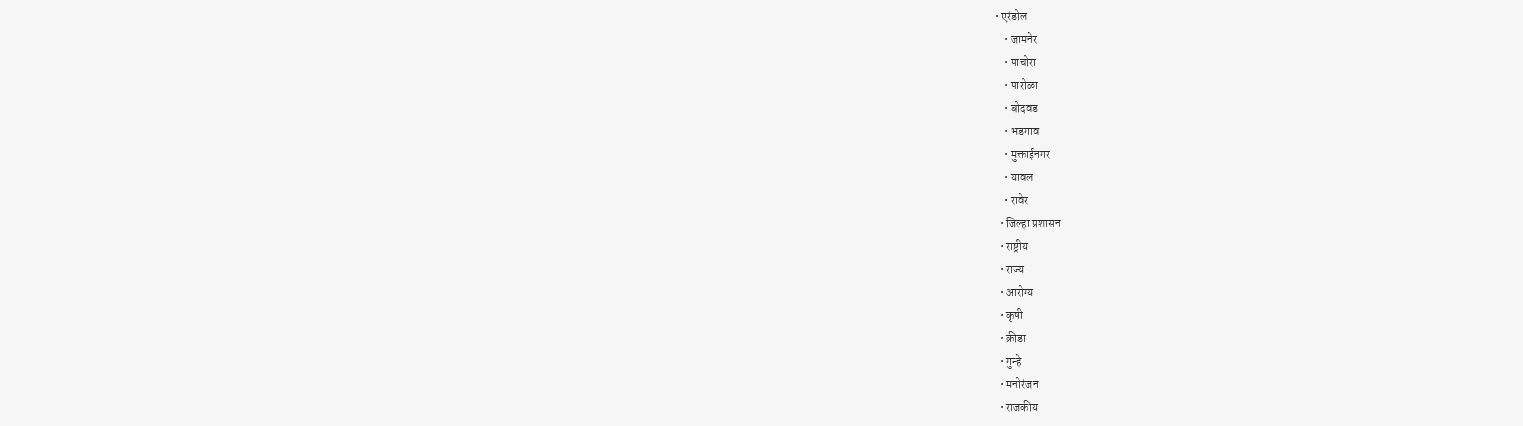• एरंडोल
    • जामनेर
    • पाचोरा
    • पारोळा
    • बोदवड
    • भडगाव
    • मुक्ताईनगर
    • यावल
    • रावेर
  • जिल्हा प्रशासन
  • राष्ट्रीय
  • राज्य
  • आरोग्य
  • कृषी
  • क्रीडा
  • गुन्हे
  • मनोरंजन
  • राजकीय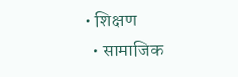• शिक्षण
  • सामाजिक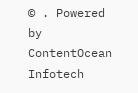© . Powered by ContentOcean Infotech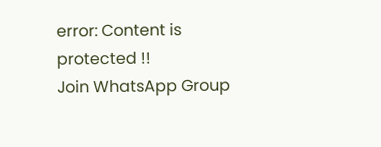error: Content is protected !!
Join WhatsApp Group